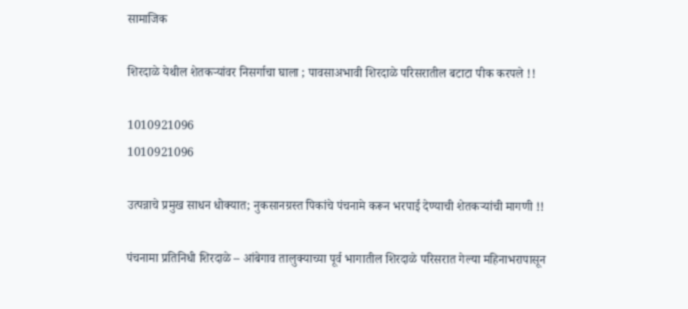सामाजिक

शिरदाळे येथील शेतकऱ्यांवर निसर्गाचा घाला ; पावसाअभावी शिरदाळे परिसरातील बटाटा पीक करपले !!

1010921096
1010921096

उत्पन्नाचे प्रमुख साधन धोक्यात; नुकसानग्रस्त पिकांचे पंचनामे करून भरपाई देण्याची शेतकऱ्यांची मागणी !!

पंचनामा प्रतिनिधी शिरदाळे – आंबेगाव तालुक्याच्या पूर्व भागातील शिरदाळे परिसरात गेल्या महिनाभरापासून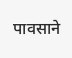पावसाने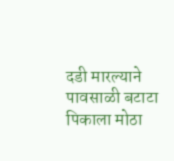दडी मारल्याने पावसाळी बटाटा पिकाला मोठा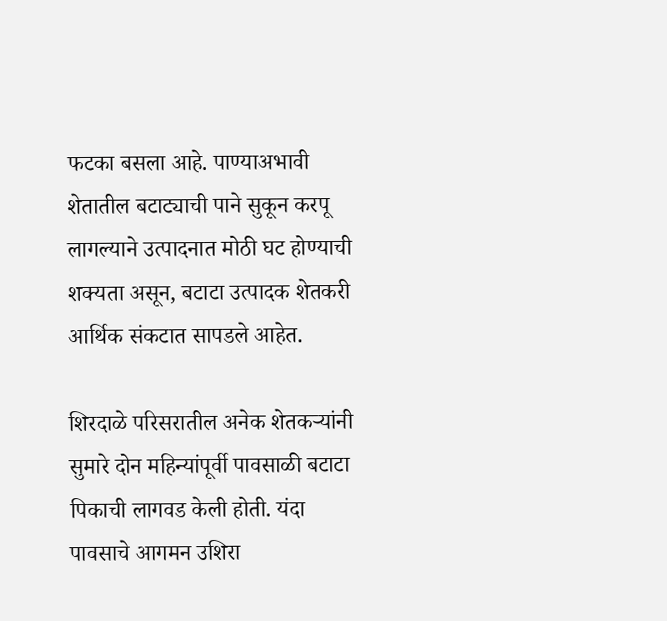फटका बसला आहे. पाण्याअभावी शेतातील बटाट्याची पाने सुकून करपू लागल्याने उत्पादनात मोठी घट होण्याची शक्यता असून, बटाटा उत्पादक शेतकरी आर्थिक संकटात सापडले आहेत.

शिरदाळे परिसरातील अनेक शेतकऱ्यांनी सुमारे दोन महिन्यांपूर्वी पावसाळी बटाटा पिकाची लागवड केली होती. यंदा पावसाचे आगमन उशिरा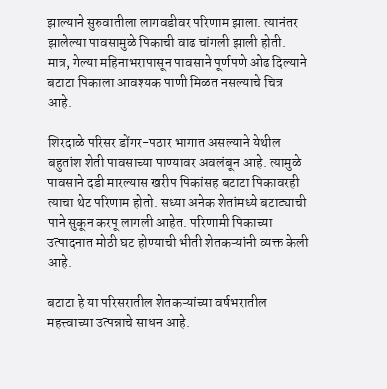झाल्याने सुरुवातीला लागवडीवर परिणाम झाला. त्यानंतर झालेल्या पावसामुळे पिकाची वाढ चांगली झाली होती. मात्र, गेल्या महिनाभरापासून पावसाने पूर्णपणे ओढ दिल्याने बटाटा पिकाला आवश्यक पाणी मिळत नसल्याचे चित्र आहे.

शिरदाळे परिसर डोंगर-पठार भागात असल्याने येथील बहुतांश शेती पावसाच्या पाण्यावर अवलंबून आहे. त्यामुळे पावसाने दडी मारल्यास खरीप पिकांसह बटाटा पिकावरही त्याचा थेट परिणाम होतो. सध्या अनेक शेतांमध्ये बटाट्याची पाने सुकून करपू लागली आहेत. परिणामी पिकाच्या उत्पादनात मोठी घट होण्याची भीती शेतकऱ्यांनी व्यक्त केली आहे.

बटाटा हे या परिसरातील शेतकऱ्यांच्या वर्षभरातील महत्त्वाच्या उत्पन्नाचे साधन आहे.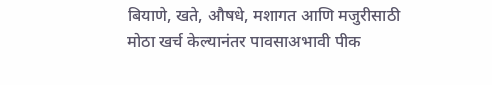बियाणे, खते, औषधे, मशागत आणि मजुरीसाठी मोठा खर्च केल्यानंतर पावसाअभावी पीक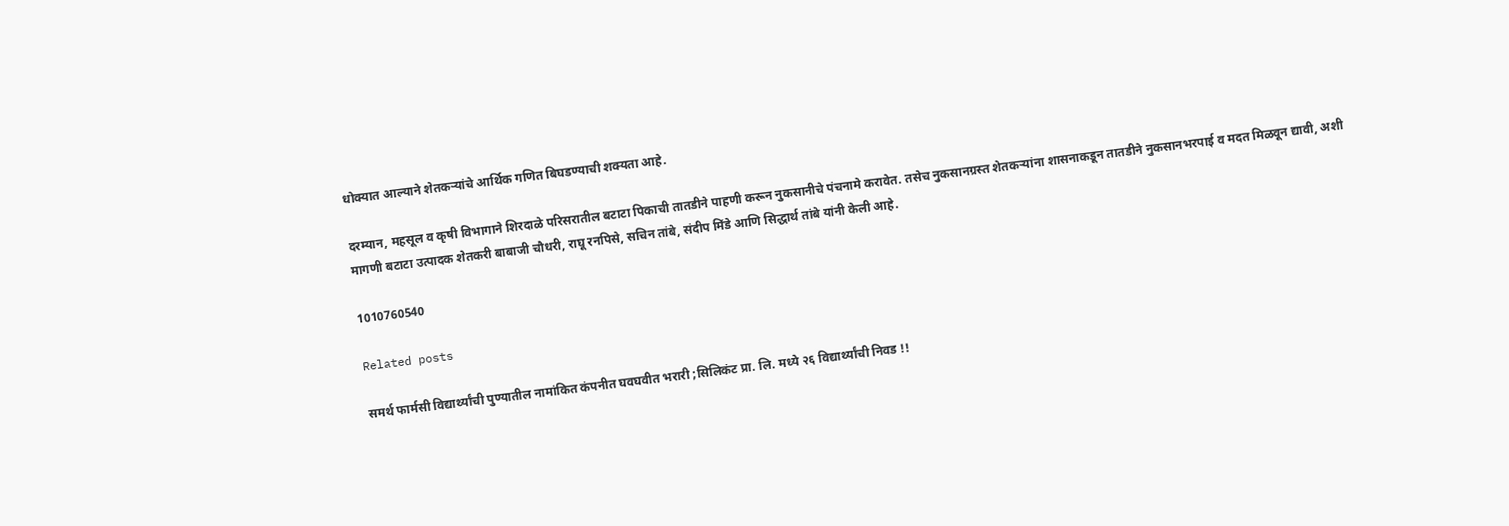धोक्यात आल्याने शेतकऱ्यांचे आर्थिक गणित बिघडण्याची शक्यता आहे.

दरम्यान, महसूल व कृषी विभागाने शिरदाळे परिसरातील बटाटा पिकाची तातडीने पाहणी करून नुकसानीचे पंचनामे करावेत. तसेच नुकसानग्रस्त शेतकऱ्यांना शासनाकडून तातडीने नुकसानभरपाई व मदत मिळवून द्यावी, अशी मागणी बटाटा उत्पादक शेतकरी बाबाजी चौधरी, राघू रनपिसे, सचिन तांबे, संदीप मिंडे आणि सिद्धार्थ तांबे यांनी केली आहे.

1010760540

Related posts

समर्थ फार्मसी विद्यार्थ्यांची पुण्यातील नामांकित कंपनीत घवघवीत भरारी ;सिलिकंट प्रा. लि. मध्ये २६ विद्यार्थ्यांची निवड !!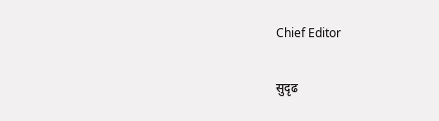Chief Editor

सुदृढ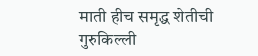माती हीच समृद्ध शेतीची गुरुकिल्ली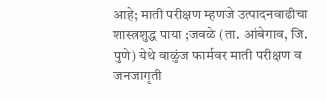आहे; माती परीक्षण म्हणजे उत्पादनवाढीचा शास्त्रशुद्ध पाया ;जवळे (ता. आंबेगाव, जि. पुणे) येथे वाळुंज फार्मवर माती परीक्षण व जनजागृती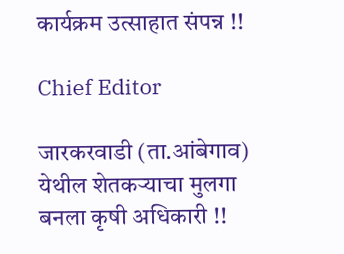कार्यक्रम उत्साहात संपन्न !!

Chief Editor

जारकरवाडी (ता.आंबेगाव) येथील शेतकऱ्याचा मुलगा बनला कृषी अधिकारी !!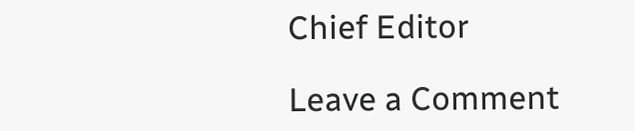Chief Editor

Leave a Comment